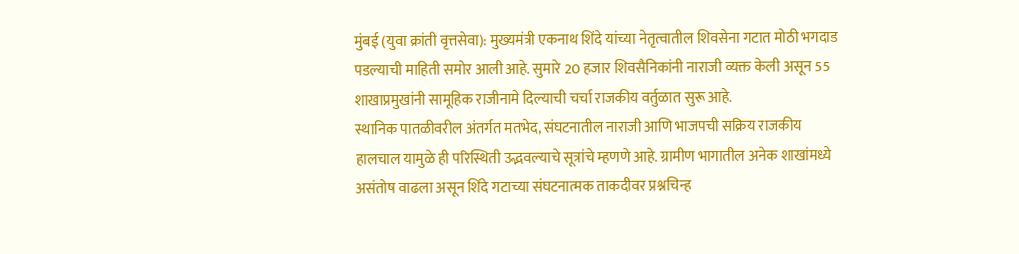मुंबई (युवा क्रांती वृत्तसेवा): मुख्यमंत्री एकनाथ शिंदे यांच्या नेतृत्वातील शिवसेना गटात मोठी भगदाड पडल्याची माहिती समोर आली आहे. सुमारे 20 हजार शिवसैनिकांनी नाराजी व्यक्त केली असून 55 शाखाप्रमुखांनी सामूहिक राजीनामे दिल्याची चर्चा राजकीय वर्तुळात सुरू आहे.
स्थानिक पातळीवरील अंतर्गत मतभेद, संघटनातील नाराजी आणि भाजपची सक्रिय राजकीय हालचाल यामुळे ही परिस्थिती उद्भवल्याचे सूत्रांचे म्हणणे आहे. ग्रामीण भागातील अनेक शाखांमध्ये असंतोष वाढला असून शिंदे गटाच्या संघटनात्मक ताकदीवर प्रश्नचिन्ह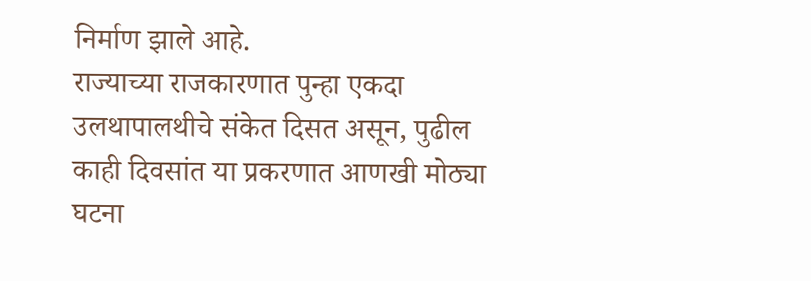निर्माण झाले आहे.
राज्याच्या राजकारणात पुन्हा एकदा उलथापालथीचे संकेत दिसत असून, पुढील काही दिवसांत या प्रकरणात आणखी मोठ्या घटना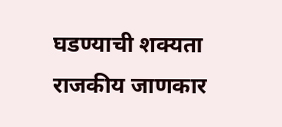घडण्याची शक्यता राजकीय जाणकार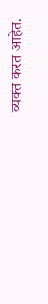व्यक्त करत आहेत.